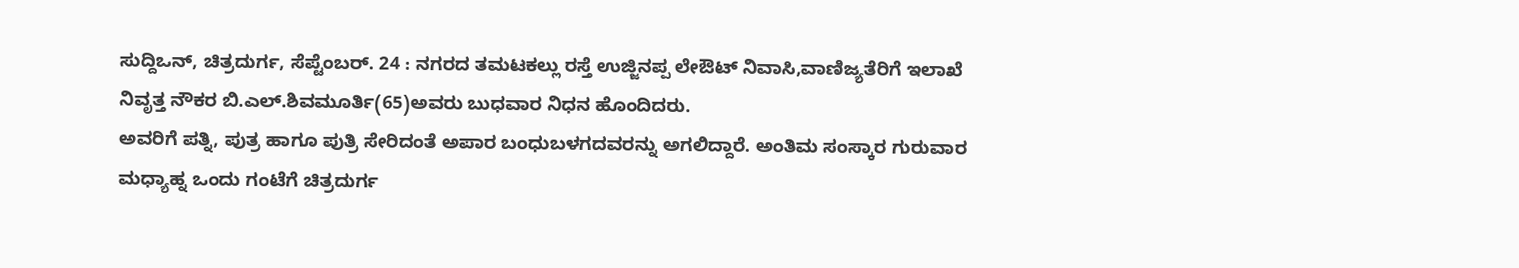ಸುದ್ದಿಒನ್, ಚಿತ್ರದುರ್ಗ, ಸೆಪ್ಟೆಂಬರ್. 24 : ನಗರದ ತಮಟಕಲ್ಲು ರಸ್ತೆ ಉಜ್ಜಿನಪ್ಪ ಲೇಔಟ್ ನಿವಾಸಿ,ವಾಣಿಜ್ಯತೆರಿಗೆ ಇಲಾಖೆ ನಿವೃತ್ತ ನೌಕರ ಬಿ.ಎಲ್.ಶಿವಮೂರ್ತಿ(65)ಅವರು ಬುಧವಾರ ನಿಧನ ಹೊಂದಿದರು.
ಅವರಿಗೆ ಪತ್ನಿ, ಪುತ್ರ ಹಾಗೂ ಪುತ್ರಿ ಸೇರಿದಂತೆ ಅಪಾರ ಬಂಧುಬಳಗದವರನ್ನು ಅಗಲಿದ್ದಾರೆ. ಅಂತಿಮ ಸಂಸ್ಕಾರ ಗುರುವಾರ ಮಧ್ಯಾಹ್ನ ಒಂದು ಗಂಟೆಗೆ ಚಿತ್ರದುರ್ಗ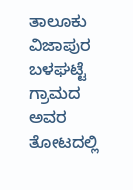ತಾಲೂಕು ವಿಜಾಪುರ ಬಳಘಟ್ಟೆ ಗ್ರಾಮದ ಅವರ ತೋಟದಲ್ಲಿ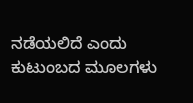ನಡೆಯಲಿದೆ ಎಂದು ಕುಟುಂಬದ ಮೂಲಗಳು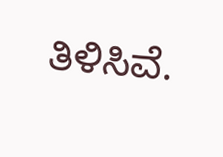ತಿಳಿಸಿವೆ.